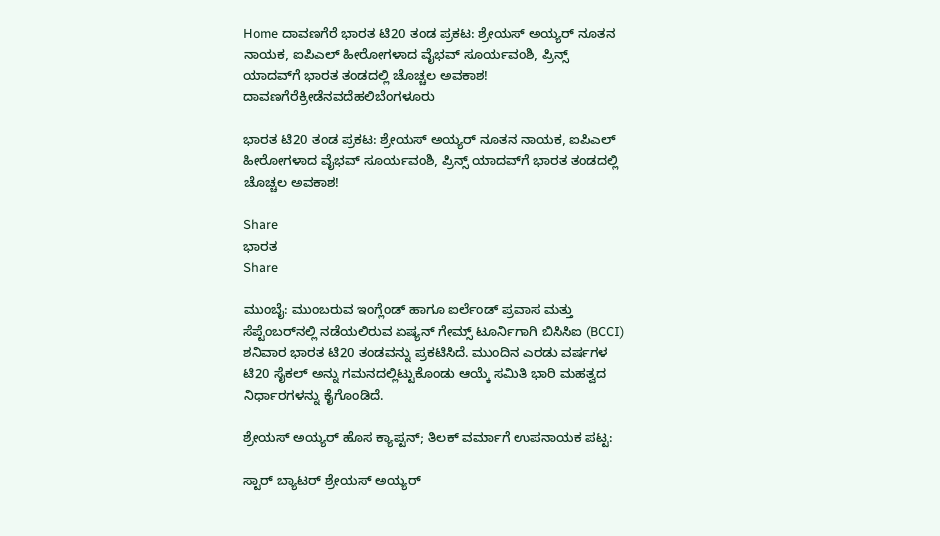Home ದಾವಣಗೆರೆ ಭಾರತ ಟಿ20 ತಂಡ ಪ್ರಕಟ: ಶ್ರೇಯಸ್ ಅಯ್ಯರ್ ನೂತನ ನಾಯಕ, ಐಪಿಎಲ್ ಹೀರೋಗಳಾದ ವೈಭವ್ ಸೂರ್ಯವಂಶಿ, ಪ್ರಿನ್ಸ್ ಯಾದವ್‌ಗೆ ಭಾರತ ತಂಡದಲ್ಲಿ ಚೊಚ್ಚಲ ಅವಕಾಶ!
ದಾವಣಗೆರೆಕ್ರೀಡೆನವದೆಹಲಿಬೆಂಗಳೂರು

ಭಾರತ ಟಿ20 ತಂಡ ಪ್ರಕಟ: ಶ್ರೇಯಸ್ ಅಯ್ಯರ್ ನೂತನ ನಾಯಕ, ಐಪಿಎಲ್ ಹೀರೋಗಳಾದ ವೈಭವ್ ಸೂರ್ಯವಂಶಿ, ಪ್ರಿನ್ಸ್ ಯಾದವ್‌ಗೆ ಭಾರತ ತಂಡದಲ್ಲಿ ಚೊಚ್ಚಲ ಅವಕಾಶ!

Share
ಭಾರತ
Share

ಮುಂಬೈ: ಮುಂಬರುವ ಇಂಗ್ಲೆಂಡ್ ಹಾಗೂ ಐರ್ಲೆಂಡ್ ಪ್ರವಾಸ ಮತ್ತು ಸೆಪ್ಟೆಂಬರ್‌ನಲ್ಲಿ ನಡೆಯಲಿರುವ ಏಷ್ಯನ್ ಗೇಮ್ಸ್ ಟೂರ್ನಿಗಾಗಿ ಬಿಸಿಸಿಐ (BCCI) ಶನಿವಾರ ಭಾರತ ಟಿ20 ತಂಡವನ್ನು ಪ್ರಕಟಿಸಿದೆ. ಮುಂದಿನ ಎರಡು ವರ್ಷಗಳ ಟಿ20 ಸೈಕಲ್ ಅನ್ನು ಗಮನದಲ್ಲಿಟ್ಟುಕೊಂಡು ಆಯ್ಕೆ ಸಮಿತಿ ಭಾರಿ ಮಹತ್ವದ ನಿರ್ಧಾರಗಳನ್ನು ಕೈಗೊಂಡಿದೆ.

ಶ್ರೇಯಸ್ ಅಯ್ಯರ್ ಹೊಸ ಕ್ಯಾಪ್ಟನ್; ತಿಲಕ್ ವರ್ಮಾಗೆ ಉಪನಾಯಕ ಪಟ್ಟ:

ಸ್ಟಾರ್ ಬ್ಯಾಟರ್ ಶ್ರೇಯಸ್ ಅಯ್ಯರ್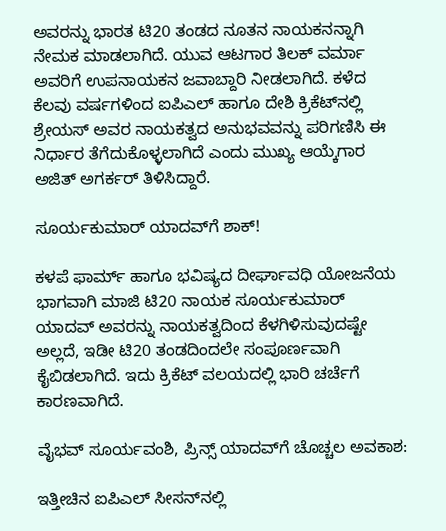ಅವರನ್ನು ಭಾರತ ಟಿ20 ತಂಡದ ನೂತನ ನಾಯಕನನ್ನಾಗಿ ನೇಮಕ ಮಾಡಲಾಗಿದೆ. ಯುವ ಆಟಗಾರ ತಿಲಕ್ ವರ್ಮಾ ಅವರಿಗೆ ಉಪನಾಯಕನ ಜವಾಬ್ದಾರಿ ನೀಡಲಾಗಿದೆ. ಕಳೆದ ಕೆಲವು ವರ್ಷಗಳಿಂದ ಐಪಿಎಲ್ ಹಾಗೂ ದೇಶಿ ಕ್ರಿಕೆಟ್‌ನಲ್ಲಿ ಶ್ರೇಯಸ್ ಅವರ ನಾಯಕತ್ವದ ಅನುಭವವನ್ನು ಪರಿಗಣಿಸಿ ಈ ನಿರ್ಧಾರ ತೆಗೆದುಕೊಳ್ಳಲಾಗಿದೆ ಎಂದು ಮುಖ್ಯ ಆಯ್ಕೆಗಾರ ಅಜಿತ್ ಅಗರ್ಕರ್ ತಿಳಿಸಿದ್ದಾರೆ.

ಸೂರ್ಯಕುಮಾರ್ ಯಾದವ್‌ಗೆ ಶಾಕ್!

ಕಳಪೆ ಫಾರ್ಮ್ ಹಾಗೂ ಭವಿಷ್ಯದ ದೀರ್ಘಾವಧಿ ಯೋಜನೆಯ ಭಾಗವಾಗಿ ಮಾಜಿ ಟಿ20 ನಾಯಕ ಸೂರ್ಯಕುಮಾರ್ ಯಾದವ್ ಅವರನ್ನು ನಾಯಕತ್ವದಿಂದ ಕೆಳಗಿಳಿಸುವುದಷ್ಟೇ ಅಲ್ಲದೆ, ಇಡೀ ಟಿ20 ತಂಡದಿಂದಲೇ ಸಂಪೂರ್ಣವಾಗಿ ಕೈಬಿಡಲಾಗಿದೆ. ಇದು ಕ್ರಿಕೆಟ್ ವಲಯದಲ್ಲಿ ಭಾರಿ ಚರ್ಚೆಗೆ ಕಾರಣವಾಗಿದೆ.

ವೈಭವ್ ಸೂರ್ಯವಂಶಿ, ಪ್ರಿನ್ಸ್ ಯಾದವ್‌ಗೆ ಚೊಚ್ಚಲ ಅವಕಾಶ:

ಇತ್ತೀಚಿನ ಐಪಿಎಲ್ ಸೀಸನ್‌ನಲ್ಲಿ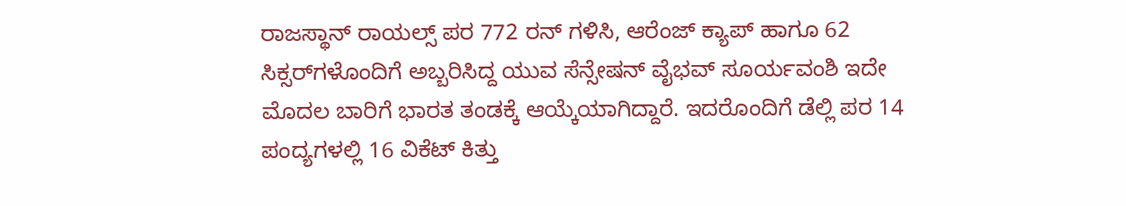ರಾಜಸ್ಥಾನ್ ರಾಯಲ್ಸ್ ಪರ 772 ರನ್ ಗಳಿಸಿ, ಆರೆಂಜ್ ಕ್ಯಾಪ್ ಹಾಗೂ 62 ಸಿಕ್ಸರ್‌ಗಳೊಂದಿಗೆ ಅಬ್ಬರಿಸಿದ್ದ ಯುವ ಸೆನ್ಸೇಷನ್ ವೈಭವ್ ಸೂರ್ಯವಂಶಿ ಇದೇ ಮೊದಲ ಬಾರಿಗೆ ಭಾರತ ತಂಡಕ್ಕೆ ಆಯ್ಕೆಯಾಗಿದ್ದಾರೆ. ಇದರೊಂದಿಗೆ ಡೆಲ್ಲಿ ಪರ 14 ಪಂದ್ಯಗಳಲ್ಲಿ 16 ವಿಕೆಟ್ ಕಿತ್ತು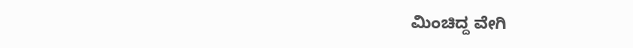ಮಿಂಚಿದ್ದ ವೇಗಿ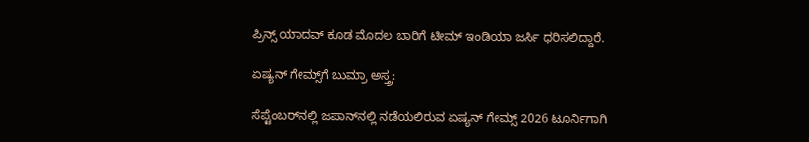ಪ್ರಿನ್ಸ್ ಯಾದವ್ ಕೂಡ ಮೊದಲ ಬಾರಿಗೆ ಟೀಮ್ ಇಂಡಿಯಾ ಜರ್ಸಿ ಧರಿಸಲಿದ್ದಾರೆ.

ಏಷ್ಯನ್ ಗೇಮ್ಸ್‌ಗೆ ಬುಮ್ರಾ ಅಸ್ತ್ರ:

ಸೆಪ್ಟೆಂಬರ್‌ನಲ್ಲಿ ಜಪಾನ್‌ನಲ್ಲಿ ನಡೆಯಲಿರುವ ಏಷ್ಯನ್ ಗೇಮ್ಸ್ 2026 ಟೂರ್ನಿಗಾಗಿ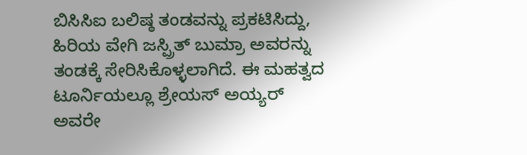ಬಿಸಿಸಿಐ ಬಲಿಷ್ಠ ತಂಡವನ್ನು ಪ್ರಕಟಿಸಿದ್ದು, ಹಿರಿಯ ವೇಗಿ ಜಸ್ಪ್ರಿತ್ ಬುಮ್ರಾ ಅವರನ್ನು ತಂಡಕ್ಕೆ ಸೇರಿಸಿಕೊಳ್ಳಲಾಗಿದೆ. ಈ ಮಹತ್ವದ ಟೂರ್ನಿಯಲ್ಲೂ ಶ್ರೇಯಸ್ ಅಯ್ಯರ್ ಅವರೇ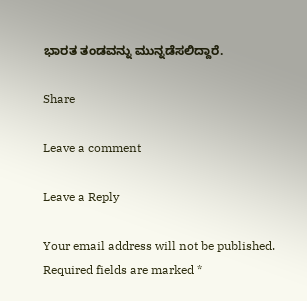ಭಾರತ ತಂಡವನ್ನು ಮುನ್ನಡೆಸಲಿದ್ದಾರೆ.

Share

Leave a comment

Leave a Reply

Your email address will not be published. Required fields are marked *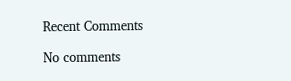Recent Comments

No comments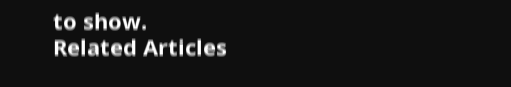to show.
Related Articles